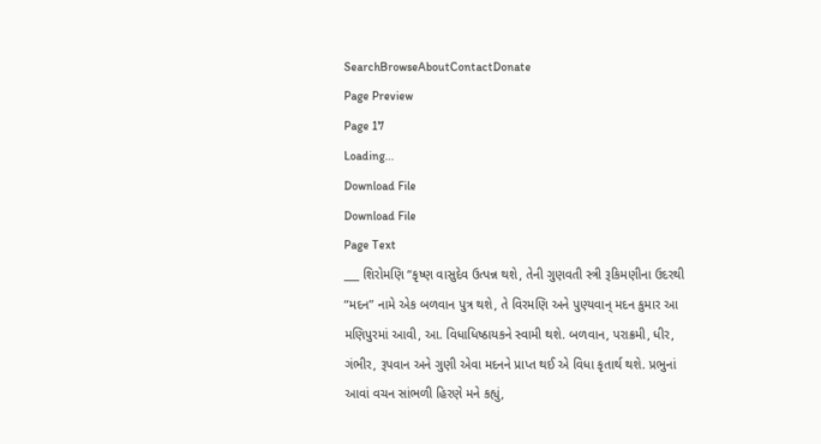SearchBrowseAboutContactDonate
Page Preview
Page 17
Loading...
Download File
Download File
Page Text
___ શિરોમણિ “કૃષ્ણ વાસુદેવ ઉત્પન્ન થશે, તેની ગુણવતી સ્ત્રી રૂકિમણીના ઉદરથી “મદન” નામે એક બળવાન પુત્ર થશે, તે વિરમણિ અને પુણ્યવાન્ મદન કુમાર આ મણિપુરમાં આવી, આ. વિધાધિષ્ઠાયકને સ્વામી થશે. બળવાન, પરાક્રમી, ધીર, ગંભીર, રૂપવાન અને ગુણી એવા મદનને પ્રાપ્ત થઈ એ વિધા કૃતાર્થ થશે. પ્રભુનાં આવાં વચન સાંભળી હિરણે મને કહ્યું,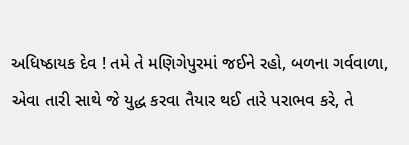અધિષ્ઠાયક દેવ ! તમે તે મણિગેપુરમાં જઈને રહો, બળના ગર્વવાળા, એવા તારી સાથે જે યુદ્ધ કરવા તૈયાર થઈ તારે પરાભવ કરે, તે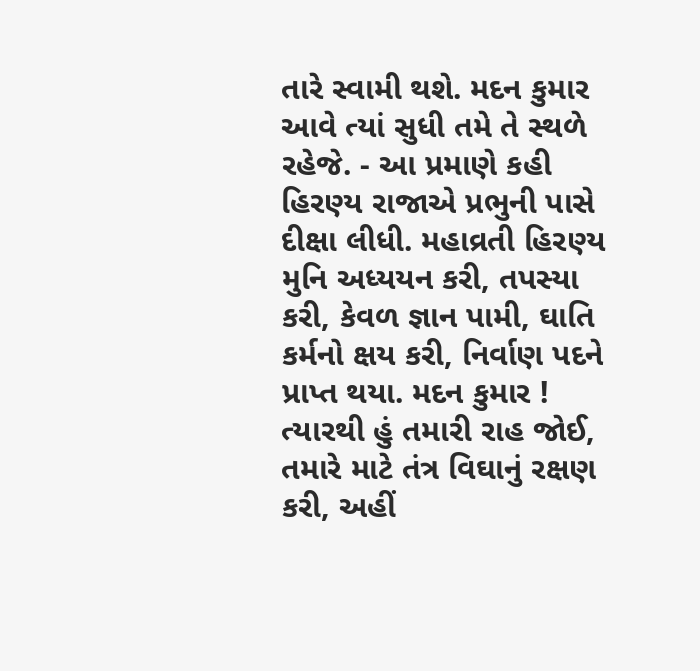તારે સ્વામી થશે. મદન કુમાર આવે ત્યાં સુધી તમે તે સ્થળે રહેજે. - આ પ્રમાણે કહી હિરણ્ય રાજાએ પ્રભુની પાસે દીક્ષા લીધી. મહાવ્રતી હિરણ્ય મુનિ અધ્યયન કરી, તપસ્યા કરી, કેવળ જ્ઞાન પામી, ઘાતિ કર્મનો ક્ષય કરી, નિર્વાણ પદને પ્રાપ્ત થયા. મદન કુમાર ! ત્યારથી હું તમારી રાહ જોઈ, તમારે માટે તંત્ર વિઘાનું રક્ષણ કરી, અહીં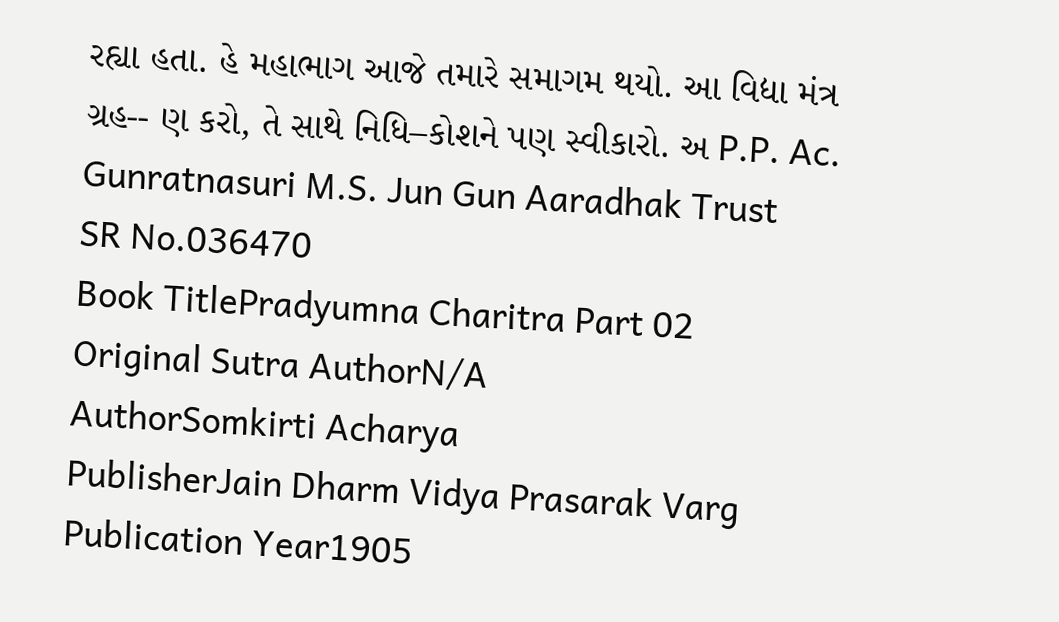રહ્યા હતા. હે મહાભાગ આજે તમારે સમાગમ થયો. આ વિદ્યા મંત્ર ગ્રહ-- ણ કરો, તે સાથે નિધિ–કોશને પણ સ્વીકારો. અ P.P. Ac. Gunratnasuri M.S. Jun Gun Aaradhak Trust
SR No.036470
Book TitlePradyumna Charitra Part 02
Original Sutra AuthorN/A
AuthorSomkirti Acharya
PublisherJain Dharm Vidya Prasarak Varg
Publication Year1905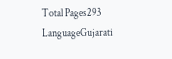Total Pages293
LanguageGujarati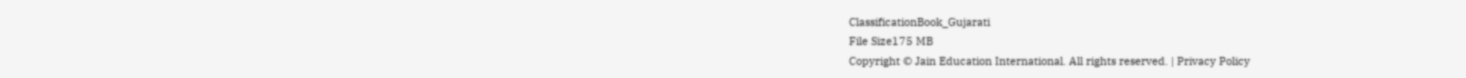ClassificationBook_Gujarati
File Size175 MB
Copyright © Jain Education International. All rights reserved. | Privacy Policy